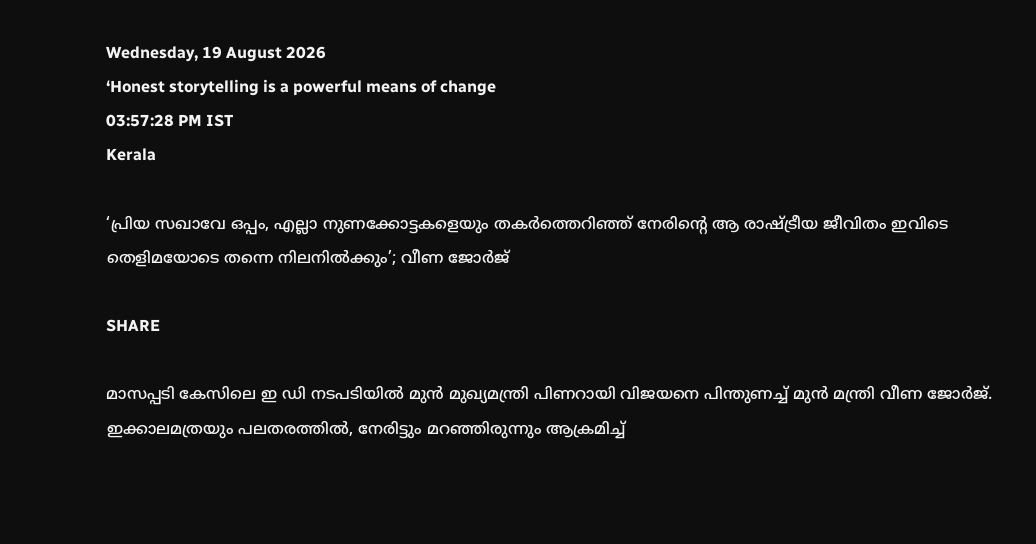Wednesday, 19 August 2026
‘Honest storytelling is a powerful means of change
03:57:28 PM IST
Kerala

‘പ്രിയ സഖാവേ ഒപ്പം, എല്ലാ നുണക്കോട്ടകളെയും തകർത്തെറിഞ്ഞ് നേരിന്റെ ആ രാഷ്ട്രീയ ജീവിതം ഇവിടെ തെളിമയോടെ തന്നെ നിലനിൽക്കും’; വീണ ജോർജ്

SHARE

മാസപ്പടി കേസിലെ ഇ ഡി നടപടിയിൽ മുൻ മുഖ്യമന്ത്രി പിണറായി വിജയനെ പിന്തുണച്ച് മുൻ മന്ത്രി വീണ ജോർജ്. ഇക്കാലമത്രയും പലതരത്തിൽ, നേരിട്ടും മറഞ്ഞിരുന്നും ആക്രമിച്ച്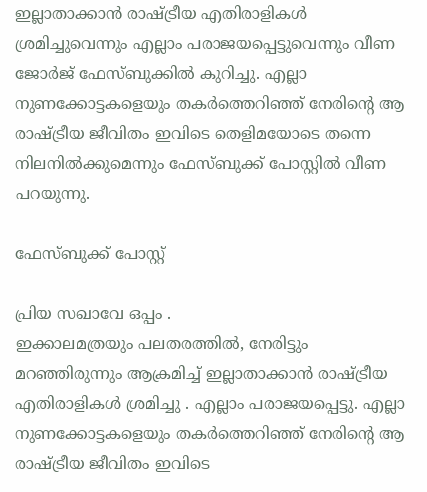ഇല്ലാതാക്കാൻ രാഷ്ട്രീയ എതിരാളികൾ ശ്രമിച്ചുവെന്നും എല്ലാം പരാജയപ്പെട്ടുവെന്നും വീണ ജോർജ് ഫേസ്ബുക്കിൽ കുറിച്ചു. എല്ലാ നുണക്കോട്ടകളെയും തകർത്തെറിഞ്ഞ് നേരിന്റെ ആ രാഷ്ട്രീയ ജീവിതം ഇവിടെ തെളിമയോടെ തന്നെ നിലനിൽക്കുമെന്നും ഫേസ്ബുക്ക് പോസ്റ്റിൽ വീണ പറയുന്നു.

ഫേസ്ബുക്ക് പോസ്റ്റ്

പ്രിയ സഖാവേ ഒപ്പം .
ഇക്കാലമത്രയും പലതരത്തിൽ, നേരിട്ടും മറഞ്ഞിരുന്നും ആക്രമിച്ച് ഇല്ലാതാക്കാൻ രാഷ്ട്രീയ എതിരാളികൾ ശ്രമിച്ചു . എല്ലാം പരാജയപ്പെട്ടു. എല്ലാ നുണക്കോട്ടകളെയും തകർത്തെറിഞ്ഞ് നേരിന്റെ ആ രാഷ്ട്രീയ ജീവിതം ഇവിടെ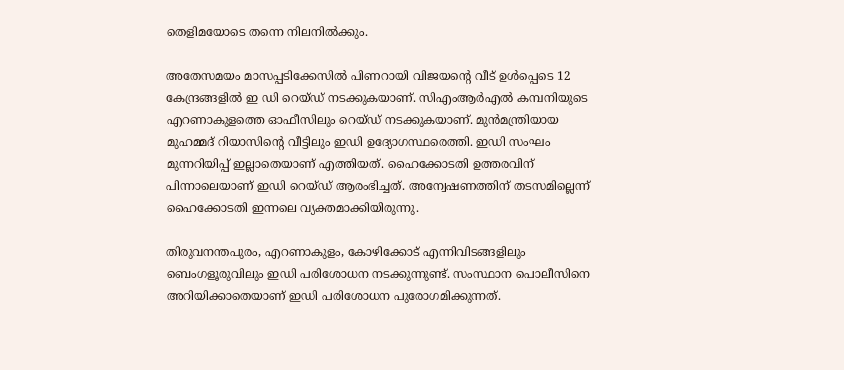തെളിമയോടെ തന്നെ നിലനിൽക്കും.

അതേസമയം മാസപ്പടിക്കേസിൽ പിണറായി വിജയന്റെ വീട് ഉൾപ്പെടെ 12 കേന്ദ്രങ്ങളിൽ ഇ ഡി റെയ്ഡ് നടക്കുകയാണ്. സിഎംആർഎൽ കമ്പനിയുടെ എറണാകുളത്തെ ഓഫീസിലും റെയ്ഡ് നടക്കുകയാണ്. മുൻമന്ത്രിയായ മുഹമ്മദ് റിയാസിന്റെ വീട്ടിലും ഇഡി ഉദ്യോഗസ്ഥരെത്തി. ഇഡി സംഘം മുന്നറിയിപ്പ് ഇല്ലാതെയാണ് എത്തിയത്. ഹൈക്കോടതി ഉത്തരവിന് പിന്നാലെയാണ് ഇഡി റെയ്ഡ് ആരംഭിച്ചത്. അന്വേഷണത്തിന് തടസമില്ലെന്ന് ഹൈക്കോടതി ഇന്നലെ വ്യക്തമാക്കിയിരുന്നു.

തിരുവനന്തപുരം, എറണാകുളം, കോഴിക്കോട് എന്നിവിടങ്ങളിലും ബെംഗളൂരുവിലും ഇഡി പരിശോധന നടക്കുന്നുണ്ട്. സംസ്ഥാന പൊലീസിനെ അറിയിക്കാതെയാണ് ഇഡി പരിശോധന പുരോഗമിക്കുന്നത്.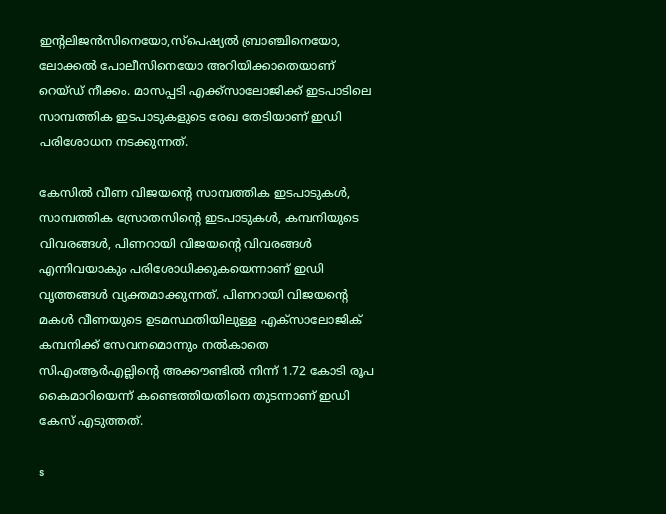ഇന്റലിജൻസിനെയോ,സ്പെഷ്യൽ ബ്രാഞ്ചിനെയോ, ലോക്കൽ പോലീസിനെയോ അറിയിക്കാതെയാണ് റെയ്ഡ് നീക്കം. മാസപ്പടി എക്ക്സാലോജിക്ക് ഇടപാടിലെ സാമ്പത്തിക ഇടപാടുകളുടെ രേഖ തേടിയാണ് ഇഡി പരിശോധന നടക്കുന്നത്.

കേസിൽ വീണ വിജയന്റെ സാമ്പത്തിക ഇടപാടുകൾ, സാമ്പത്തിക സ്രോതസിന്റെ ഇടപാടുകൾ, കമ്പനിയുടെ വിവരങ്ങൾ, പിണറായി വിജയന്റെ വിവരങ്ങൾ എന്നിവയാകും പരിശോധിക്കുകയെന്നാണ് ഇഡി വൃത്തങ്ങൾ വ്യക്തമാക്കുന്നത്. പിണറായി വിജയന്റെ മകൾ വീണയുടെ ഉടമസ്ഥതിയിലുള്ള എക്‌സാലോജിക് കമ്പനിക്ക് സേവനമൊന്നും നൽകാതെ സിഎംആർഎല്ലിന്റെ അക്കൗണ്ടിൽ നിന്ന് 1.72 കോടി രൂപ കൈമാറിയെന്ന് കണ്ടെത്തിയതിനെ തുടന്നാണ് ഇഡി കേസ് എടുത്തത്.

s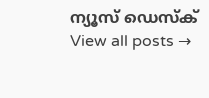ന്യൂസ് ഡെസ്ക്
View all posts →